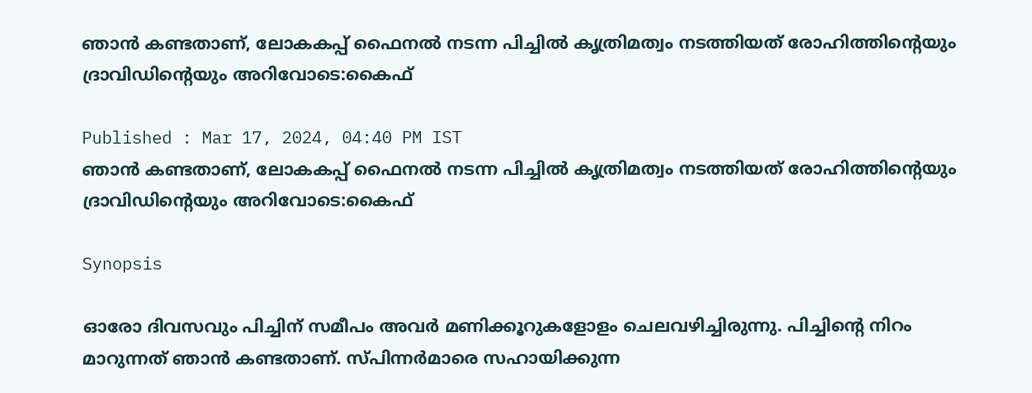ഞാൻ കണ്ടതാണ്, ലോകകപ്പ് ഫൈനൽ നടന്ന പിച്ചിൽ കൃത്രിമത്വം നടത്തിയത് രോഹിത്തിന്‍റെയും ദ്രാവിഡിന്‍റെയും അറിവോടെ:കൈഫ്

Published : Mar 17, 2024, 04:40 PM IST
ഞാൻ കണ്ടതാണ്, ലോകകപ്പ് ഫൈനൽ നടന്ന പിച്ചിൽ കൃത്രിമത്വം നടത്തിയത് രോഹിത്തിന്‍റെയും ദ്രാവിഡിന്‍റെയും അറിവോടെ:കൈഫ്

Synopsis

ഓരോ ദിവസവും പിച്ചിന് സമീപം അവര്‍ മണിക്കൂറുകളോളം ചെലവഴിച്ചിരുന്നു. പിച്ചിന്‍റെ നിറം മാറുന്നത് ഞാന്‍ കണ്ടതാണ്. സ്പിന്നര്‍മാരെ സഹായിക്കുന്ന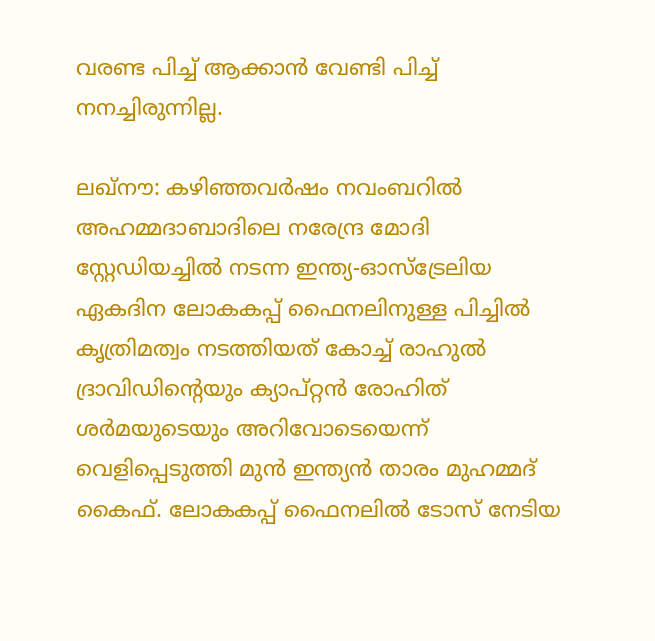വരണ്ട പിച്ച് ആക്കാന്‍ വേണ്ടി പിച്ച് നനച്ചിരുന്നില്ല.

ലഖ്നൗ: കഴിഞ്ഞവര്‍ഷം നവംബറില്‍ അഹമ്മദാബാദിലെ നരേന്ദ്ര മോദി സ്റ്റേഡിയച്ചില്‍ നടന്ന ഇന്ത്യ-ഓസ്ട്രേലിയ ഏകദിന ലോകകപ്പ് ഫൈനലിനുള്ള പിച്ചില്‍ കൃത്രിമത്വം നടത്തിയത് കോച്ച് രാഹുല്‍ ദ്രാവിഡിന്‍റെയും ക്യാപ്റ്റന്‍ രോഹിത് ശര്‍മയുടെയും അറിവോടെയെന്ന് വെളിപ്പെടുത്തി മുന്‍ ഇന്ത്യന്‍ താരം മുഹമ്മദ് കൈഫ്. ലോകകപ്പ് ഫൈനലില്‍ ടോസ് നേടിയ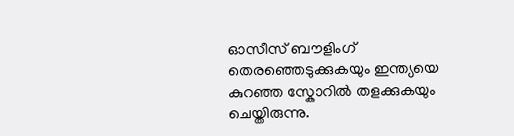ഓസീസ് ബൗളിംഗ് തെരഞ്ഞെടുക്കുകയും ഇന്ത്യയെ കുറഞ്ഞ സ്കോറില്‍ തളക്കുകയും ചെയ്തിരുന്നു.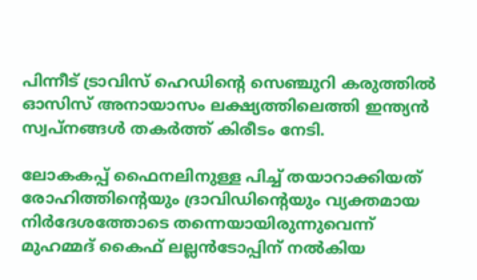പിന്നീട് ട്രാവിസ് ഹെഡിന്‍റെ സെഞ്ചുറി കരുത്തില്‍ ഓസിസ് അനായാസം ലക്ഷ്യത്തിലെത്തി ഇന്ത്യന്‍ സ്വപ്നങ്ങള്‍ തകര്‍ത്ത് കിരീടം നേടി.

ലോകകപ്പ് ഫൈനലിനുള്ള പിച്ച് തയാറാക്കിയത് രോഹിത്തിന്‍റെയും ദ്രാവിഡിന്‍റെയും വ്യക്തമായ നിര്‍ദേശത്തോടെ തന്നെയായിരുന്നുവെന്ന് മുഹമ്മദ് കൈഫ് ലല്ലന്‍ടോപ്പിന് നല്‍കിയ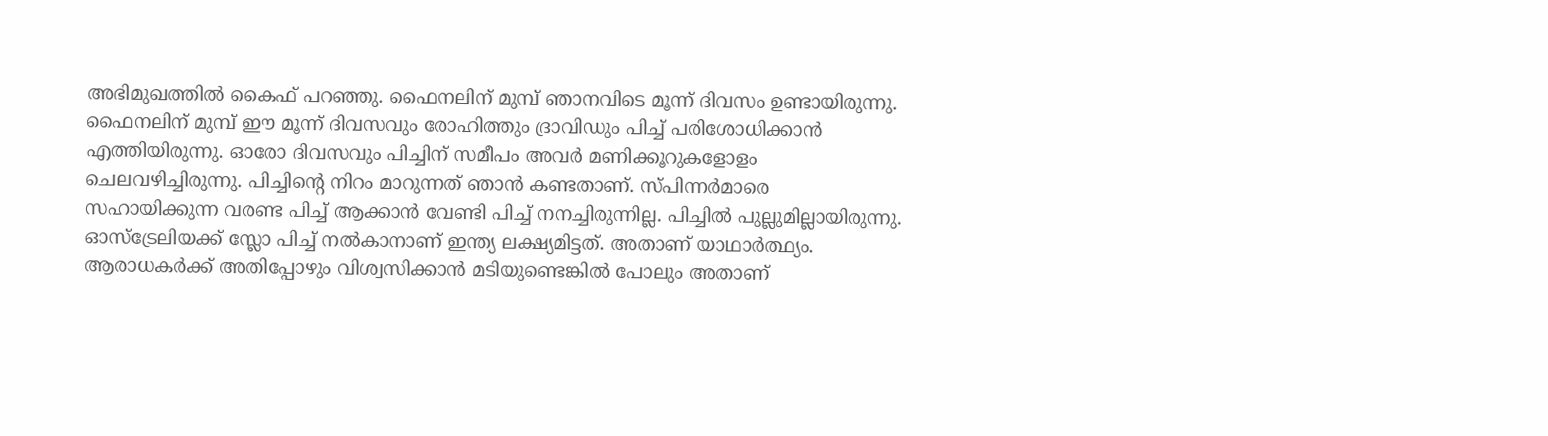അഭിമുഖത്തില്‍ കൈഫ് പറഞ്ഞു. ഫൈനലിന് മുമ്പ് ഞാനവിടെ മൂന്ന് ദിവസം ഉണ്ടായിരുന്നു. ഫൈനലിന് മുമ്പ് ഈ മൂന്ന് ദിവസവും രോഹിത്തും ദ്രാവിഡും പിച്ച് പരിശോധിക്കാന്‍ എത്തിയിരുന്നു. ഓരോ ദിവസവും പിച്ചിന് സമീപം അവര്‍ മണിക്കൂറുകളോളം ചെലവഴിച്ചിരുന്നു. പിച്ചിന്‍റെ നിറം മാറുന്നത് ഞാന്‍ കണ്ടതാണ്. സ്പിന്നര്‍മാരെ സഹായിക്കുന്ന വരണ്ട പിച്ച് ആക്കാന്‍ വേണ്ടി പിച്ച് നനച്ചിരുന്നില്ല. പിച്ചില്‍ പുല്ലുമില്ലായിരുന്നു. ഓസ്ട്രേലിയക്ക് സ്ലോ പിച്ച് നല്‍കാനാണ് ഇന്ത്യ ലക്ഷ്യമിട്ടത്. അതാണ് യാഥാര്‍ത്ഥ്യം. ആരാധകര്‍ക്ക് അതിപ്പോഴും വിശ്വസിക്കാന്‍ മടിയുണ്ടെങ്കില്‍ പോലും അതാണ്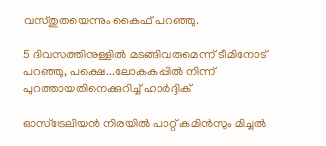വസ്തുതയെന്നും കൈഫ് പറഞ്ഞു.

5 ദിവസത്തിനുള്ളിൽ മടങ്ങിവരുമെന്ന് ടീമിനോട് പറഞ്ഞു, പക്ഷെ...ലോകകപ്പിൽ നിന്ന് പുറത്തായതിനെക്കുറിച്ച് ഹാര്‍ദ്ദിക്

ഓസ്ട്രേലിയന്‍ നിരയില്‍ പാറ്റ് കമിന്‍സും മിച്ചല്‍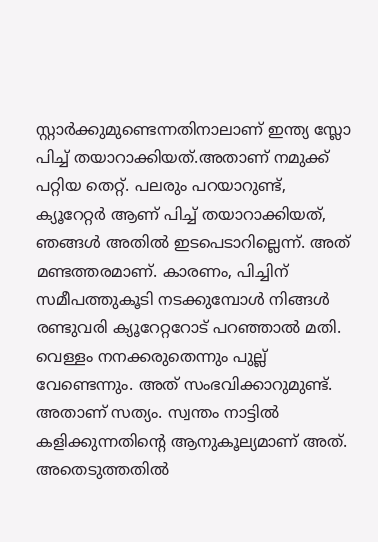സ്റ്റാര്‍ക്കുമുണ്ടെന്നതിനാലാണ് ഇന്ത്യ സ്ലോ പിച്ച് തയാറാക്കിയത്.അതാണ് നമുക്ക് പറ്റിയ തെറ്റ്. പലരും പറയാറുണ്ട്, ക്യൂറേറ്റര്‍ ആണ് പിച്ച് തയാറാക്കിയത്, ഞങ്ങള്‍ അതില്‍ ഇടപെടാറില്ലെന്ന്. അത് മണ്ടത്തരമാണ്. കാരണം, പിച്ചിന് സമീപത്തുകൂടി നടക്കുമ്പോള്‍ നിങ്ങള്‍ രണ്ടുവരി ക്യൂറേറ്ററോട് പറഞ്ഞാല്‍ മതി. വെള്ളം നനക്കരുതെന്നും പുല്ല് വേണ്ടെന്നും. അത് സംഭവിക്കാറുമുണ്ട്. അതാണ് സത്യം. സ്വന്തം നാട്ടില്‍ കളിക്കുന്നതിന്‍റെ ആനുകൂല്യമാണ് അത്. അതെടുത്തതില്‍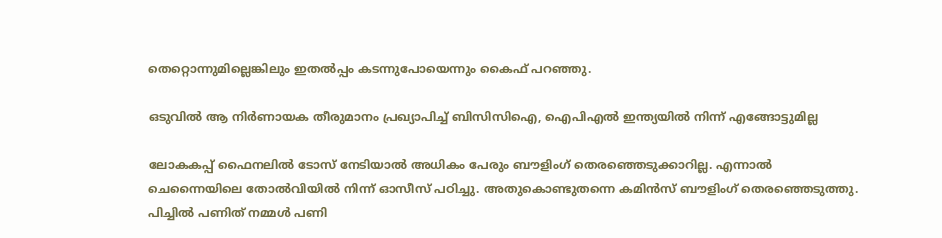തെറ്റൊന്നുമില്ലെങ്കിലും ഇതല്‍പ്പം കടന്നുപോയെന്നും കൈഫ് പറഞ്ഞു.

ഒടുവില്‍ ആ നിര്‍ണായക തീരുമാനം പ്രഖ്യാപിച്ച് ബിസിസിഐ, ഐപിഎല്‍ ഇന്ത്യയില്‍ നിന്ന് എങ്ങോട്ടുമില്ല

ലോകകപ്പ് ഫൈനലില്‍ ടോസ് നേടിയാല്‍ അധികം പേരും ബൗളിംഗ് തെരഞ്ഞെടുക്കാറില്ല. എന്നാല്‍ ചെന്നൈയിലെ തോല്‍വിയില്‍ നിന്ന് ഓസീസ് പഠിച്ചു. അതുകൊണ്ടുതന്നെ കമിന്‍സ് ബൗളിംഗ് തെരഞ്ഞെടുത്തു. പിച്ചില്‍ പണിത് നമ്മള്‍ പണി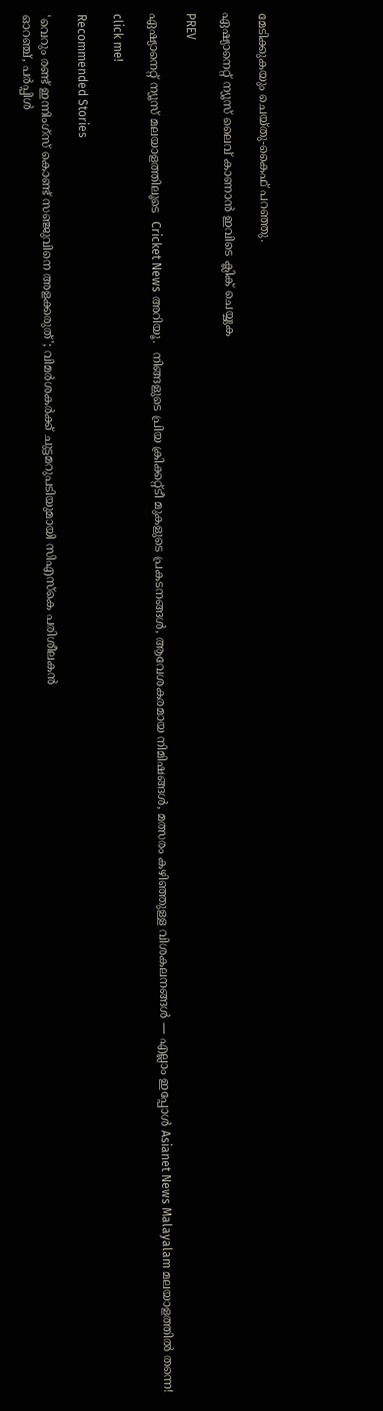മേടിക്കുകയും ചെയ്തു-കൈഫ് പറഞ്ഞു.

ഏഷ്യാനെറ്റ് ന്യൂസ് ലൈവ് കാണാന്‍ ഇവിടെ ക്ലിക് ചെയ്യുക

PREV

ഏഷ്യാനെറ്റ് ന്യൂസ് മലയാളത്തിലൂടെ  Cricket News അറിയൂ.  നിങ്ങളുടെ പ്രിയ ക്രിക്കറ്റ്ടീ മുകളുടെ പ്രകടനങ്ങൾ, ആവേശകരമായ നിമിഷങ്ങൾ, മത്സരം കഴിഞ്ഞുള്ള വിശകലനങ്ങൾ — എല്ലാം ഇപ്പോൾ Asianet News Malayalam മലയാളത്തിൽ തന്നെ!

click me!

Recommended Stories

'വെറും രണ്ട് ഇന്നിംഗ്‌സ് കൊണ്ട് സഞ്ജുവിനെ അളക്കരുത്'; വിമർശകർക്ക് ചുട്ടമറുപടിയുമായി സിഎസ്‌കെ പരിശീലകൻ
ഓറഞ്ച്, പര്‍പ്പിള്‍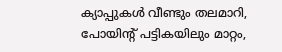ക്യാപ്പുകള്‍ വീണ്ടും തലമാറി, പോയിന്‍റ് പട്ടികയിലും മാറ്റം,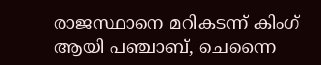രാജസ്ഥാനെ മറികടന്ന് കിംഗ് ആയി പഞ്ചാബ്, ചെന്നൈ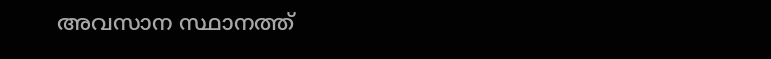അവസാന സ്ഥാനത്ത്